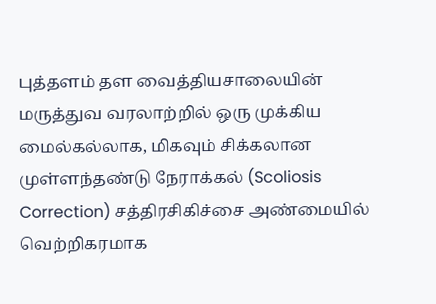புத்தளம் தள வைத்தியசாலையின் மருத்துவ வரலாற்றில் ஒரு முக்கிய மைல்கல்லாக, மிகவும் சிக்கலான முள்ளந்தண்டு நேராக்கல் (Scoliosis Correction) சத்திரசிகிச்சை அண்மையில் வெற்றிகரமாக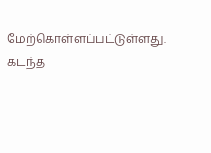மேற்கொள்ளப்பட்டுள்ளது.
கடந்த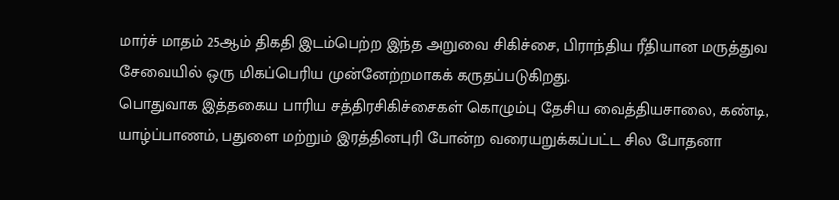மார்ச் மாதம் 25ஆம் திகதி இடம்பெற்ற இந்த அறுவை சிகிச்சை, பிராந்திய ரீதியான மருத்துவ சேவையில் ஒரு மிகப்பெரிய முன்னேற்றமாகக் கருதப்படுகிறது.
பொதுவாக இத்தகைய பாரிய சத்திரசிகிச்சைகள் கொழும்பு தேசிய வைத்தியசாலை, கண்டி, யாழ்ப்பாணம், பதுளை மற்றும் இரத்தினபுரி போன்ற வரையறுக்கப்பட்ட சில போதனா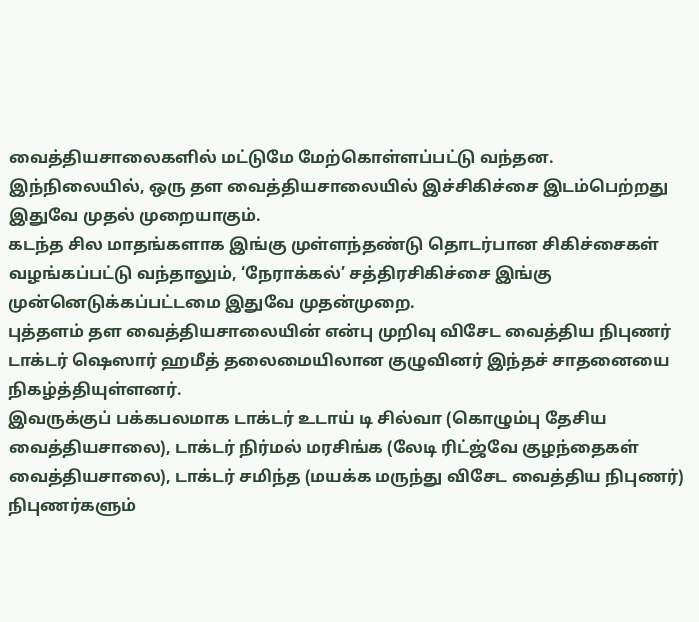வைத்தியசாலைகளில் மட்டுமே மேற்கொள்ளப்பட்டு வந்தன.
இந்நிலையில், ஒரு தள வைத்தியசாலையில் இச்சிகிச்சை இடம்பெற்றது இதுவே முதல் முறையாகும்.
கடந்த சில மாதங்களாக இங்கு முள்ளந்தண்டு தொடர்பான சிகிச்சைகள் வழங்கப்பட்டு வந்தாலும், ‘நேராக்கல்’ சத்திரசிகிச்சை இங்கு முன்னெடுக்கப்பட்டமை இதுவே முதன்முறை.
புத்தளம் தள வைத்தியசாலையின் என்பு முறிவு விசேட வைத்திய நிபுணர் டாக்டர் ஷெஸார் ஹமீத் தலைமையிலான குழுவினர் இந்தச் சாதனையை நிகழ்த்தியுள்ளனர்.
இவருக்குப் பக்கபலமாக டாக்டர் உடாய் டி சில்வா (கொழும்பு தேசிய வைத்தியசாலை), டாக்டர் நிர்மல் மரசிங்க (லேடி ரிட்ஜ்வே குழந்தைகள் வைத்தியசாலை), டாக்டர் சமிந்த (மயக்க மருந்து விசேட வைத்திய நிபுணர்) நிபுணர்களும்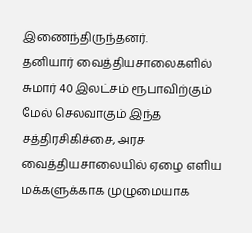இணைந்திருந்தனர்.
தனியார் வைத்தியசாலைகளில் சுமார் 40 இலட்சம் ரூபாவிற்கும் மேல் செலவாகும் இந்த சத்திரசிகிச்சை, அரச வைத்தியசாலையில் ஏழை எளிய மக்களுக்காக முழுமையாக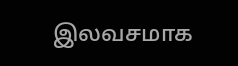இலவசமாக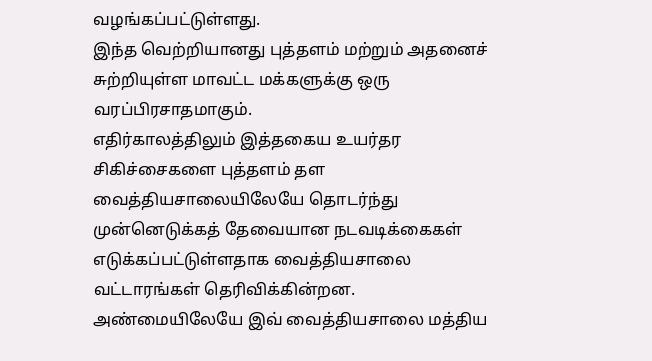வழங்கப்பட்டுள்ளது.
இந்த வெற்றியானது புத்தளம் மற்றும் அதனைச் சுற்றியுள்ள மாவட்ட மக்களுக்கு ஒரு வரப்பிரசாதமாகும்.
எதிர்காலத்திலும் இத்தகைய உயர்தர சிகிச்சைகளை புத்தளம் தள வைத்தியசாலையிலேயே தொடர்ந்து முன்னெடுக்கத் தேவையான நடவடிக்கைகள் எடுக்கப்பட்டுள்ளதாக வைத்தியசாலை வட்டாரங்கள் தெரிவிக்கின்றன.
அண்மையிலேயே இவ் வைத்தியசாலை மத்திய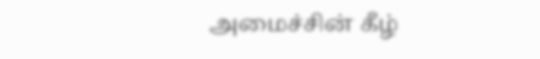அமைச்சின் கீழ்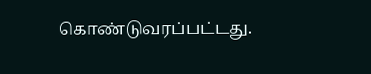கொண்டுவரப்பட்டது.